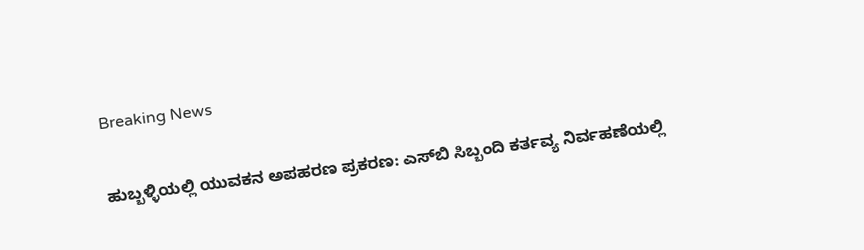Breaking News

ಹುಬ್ಬಳ್ಳಿಯಲ್ಲಿ ಯುವಕನ ಅಪಹರಣ ಪ್ರಕರಣ: ಎಸ್‌ಬಿ ಸಿಬ್ಬಂದಿ ಕರ್ತವ್ಯ ನಿರ್ವಹಣೆಯಲ್ಲಿ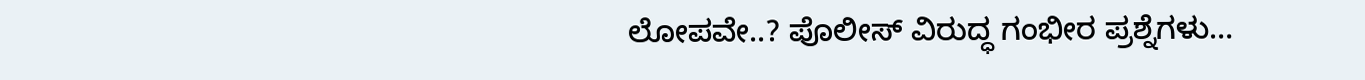ಲೋಪವೇ..? ಪೊಲೀಸ್ ವಿರುದ್ಧ ಗಂಭೀರ ಪ್ರಶ್ನೆಗಳು…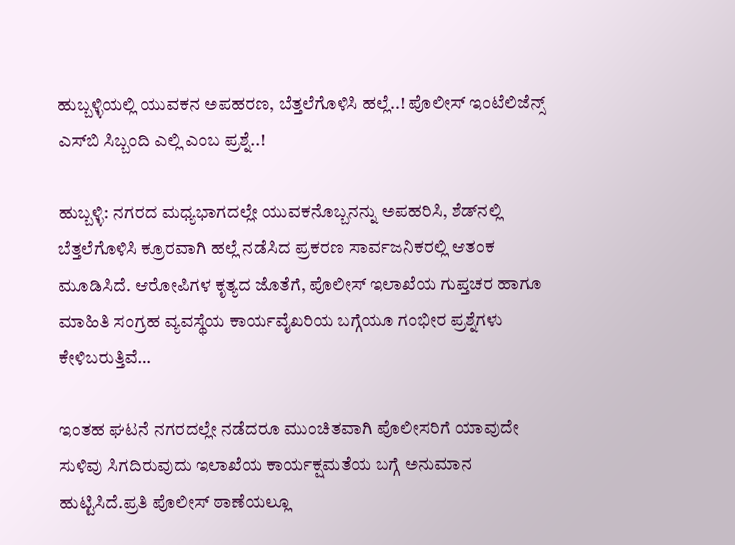ಹುಬ್ಬಳ್ಳಿಯಲ್ಲಿ ಯುವಕನ ಅಪಹರಣ, ಬೆತ್ತಲೆಗೊಳಿಸಿ ಹಲ್ಲೆ..! ಪೊಲೀಸ್ ಇಂಟೆಲಿಜೆನ್ಸ್ ಎಸ್‌ಬಿ ಸಿಬ್ಬಂದಿ ಎಲ್ಲಿ ಎಂಬ ಪ್ರಶ್ನೆ..!

ಹುಬ್ಬಳ್ಳಿ: ನಗರದ ಮಧ್ಯಭಾಗದಲ್ಲೇ ಯುವಕನೊಬ್ಬನನ್ನು ಅಪಹರಿಸಿ, ಶೆಡ್‌ನಲ್ಲಿ ಬೆತ್ತಲೆಗೊಳಿಸಿ ಕ್ರೂರವಾಗಿ ಹಲ್ಲೆ ನಡೆಸಿದ ಪ್ರಕರಣ ಸಾರ್ವಜನಿಕರಲ್ಲಿ ಆತಂಕ ಮೂಡಿಸಿದೆ. ಆರೋಪಿಗಳ ಕೃತ್ಯದ ಜೊತೆಗೆ, ಪೊಲೀಸ್ ಇಲಾಖೆಯ ಗುಪ್ತಚರ ಹಾಗೂ ಮಾಹಿತಿ ಸಂಗ್ರಹ ವ್ಯವಸ್ಥೆಯ ಕಾರ್ಯವೈಖರಿಯ ಬಗ್ಗೆಯೂ ಗಂಭೀರ ಪ್ರಶ್ನೆಗಳು ಕೇಳಿಬರುತ್ತಿವೆ…

ಇಂತಹ ಘಟನೆ ನಗರದಲ್ಲೇ ನಡೆದರೂ ಮುಂಚಿತವಾಗಿ ಪೊಲೀಸರಿಗೆ ಯಾವುದೇ ಸುಳಿವು ಸಿಗದಿರುವುದು ಇಲಾಖೆಯ ಕಾರ್ಯಕ್ಷಮತೆಯ ಬಗ್ಗೆ ಅನುಮಾನ ಹುಟ್ಟಿಸಿದೆ.ಪ್ರತಿ ಪೊಲೀಸ್ ಠಾಣೆಯಲ್ಲೂ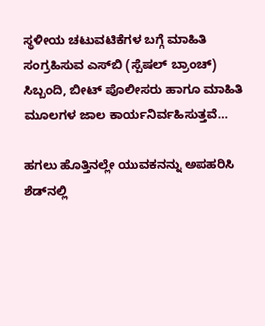ಸ್ಥಳೀಯ ಚಟುವಟಿಕೆಗಳ ಬಗ್ಗೆ ಮಾಹಿತಿ ಸಂಗ್ರಹಿಸುವ ಎಸ್‌ಬಿ (ಸ್ಪೆಷಲ್ ಬ್ರಾಂಚ್) ಸಿಬ್ಬಂದಿ, ಬೀಟ್ ಪೊಲೀಸರು ಹಾಗೂ ಮಾಹಿತಿ ಮೂಲಗಳ ಜಾಲ ಕಾರ್ಯನಿರ್ವಹಿಸುತ್ತವೆ…

ಹಗಲು ಹೊತ್ತಿನಲ್ಲೇ ಯುವಕನನ್ನು ಅಪಹರಿಸಿ ಶೆಡ್‌ನಲ್ಲಿ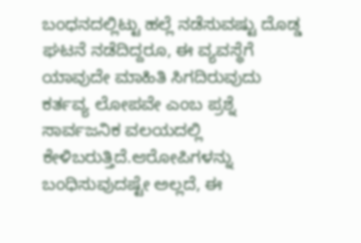ಬಂಧನದಲ್ಲಿಟ್ಟು ಹಲ್ಲೆ ನಡೆಸುವಷ್ಟು ದೊಡ್ಡ ಘಟನೆ ನಡೆದಿದ್ದರೂ, ಈ ವ್ಯವಸ್ಥೆಗೆ ಯಾವುದೇ ಮಾಹಿತಿ ಸಿಗದಿರುವುದು ಕರ್ತವ್ಯ ಲೋಪವೇ ಎಂಬ ಪ್ರಶ್ನೆ ಸಾರ್ವಜನಿಕ ವಲಯದಲ್ಲಿ ಕೇಳಿಬರುತ್ತಿದೆ.ಆರೋಪಿಗಳನ್ನು ಬಂಧಿಸುವುದಷ್ಟೇ ಅಲ್ಲದೆ, ಈ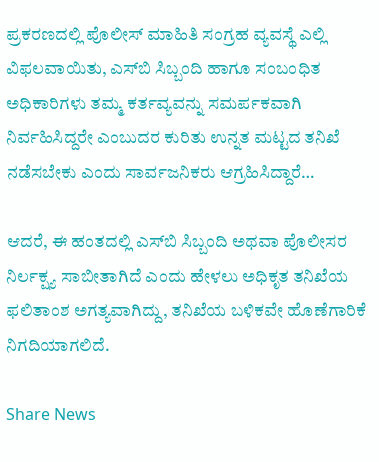ಪ್ರಕರಣದಲ್ಲಿ ಪೊಲೀಸ್ ಮಾಹಿತಿ ಸಂಗ್ರಹ ವ್ಯವಸ್ಥೆ ಎಲ್ಲಿ ವಿಫಲವಾಯಿತು, ಎಸ್‌ಬಿ ಸಿಬ್ಬಂದಿ ಹಾಗೂ ಸಂಬಂಧಿತ ಅಧಿಕಾರಿಗಳು ತಮ್ಮ ಕರ್ತವ್ಯವನ್ನು ಸಮರ್ಪಕವಾಗಿ ನಿರ್ವಹಿಸಿದ್ದರೇ ಎಂಬುದರ ಕುರಿತು ಉನ್ನತ ಮಟ್ಟದ ತನಿಖೆ ನಡೆಸಬೇಕು ಎಂದು ಸಾರ್ವಜನಿಕರು ಆಗ್ರಹಿಸಿದ್ದಾರೆ…

ಆದರೆ, ಈ ಹಂತದಲ್ಲಿ ಎಸ್‌ಬಿ ಸಿಬ್ಬಂದಿ ಅಥವಾ ಪೊಲೀಸರ ನಿರ್ಲಕ್ಷ್ಯ ಸಾಬೀತಾಗಿದೆ ಎಂದು ಹೇಳಲು ಅಧಿಕೃತ ತನಿಖೆಯ ಫಲಿತಾಂಶ ಅಗತ್ಯವಾಗಿದ್ದು, ತನಿಖೆಯ ಬಳಿಕವೇ ಹೊಣೆಗಾರಿಕೆ ನಿಗದಿಯಾಗಲಿದೆ.

Share News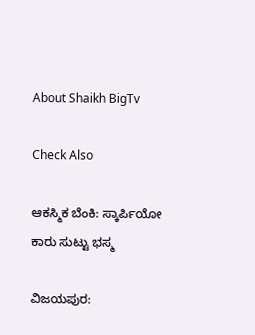About Shaikh BigTv

Check Also

ಆಕಸ್ಮಿಕ ಬೆಂಕಿ: ಸ್ಕಾರ್ಪಿಯೋ ಕಾರು ಸುಟ್ಟು ಭಸ್ಮ

ವಿಜಯಪುರ: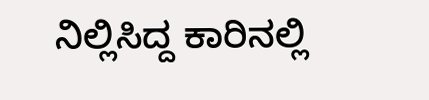ನಿಲ್ಲಿಸಿದ್ದ ಕಾರಿನಲ್ಲಿ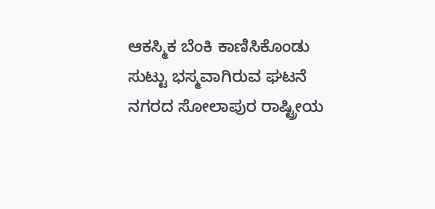ಆಕಸ್ಮಿಕ ಬೆಂಕಿ ಕಾಣಿಸಿಕೊಂಡು ಸುಟ್ಟು ಭಸ್ಮವಾಗಿರುವ ಘಟನೆ ನಗರದ ಸೋಲಾಪುರ ರಾಷ್ಟ್ರೀಯ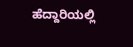ಹೆದ್ದಾರಿಯಲ್ಲಿ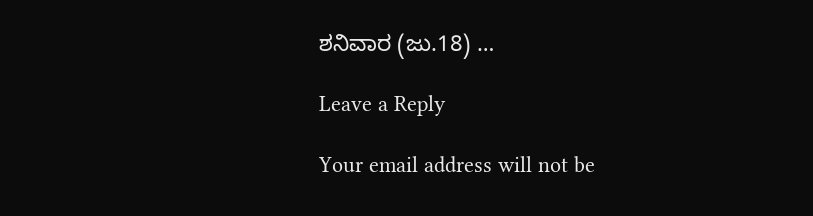ಶನಿವಾರ (ಜು.18) …

Leave a Reply

Your email address will not be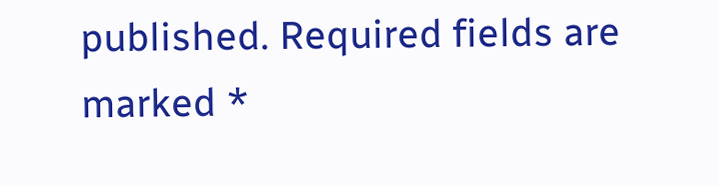published. Required fields are marked *